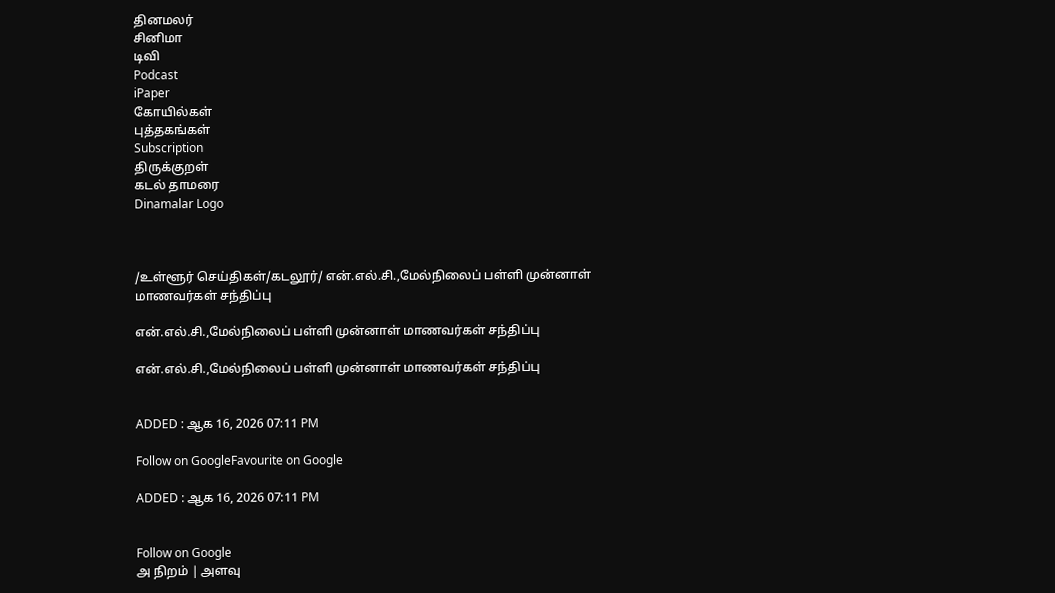தினமலர்
சினிமா
டிவி
Podcast
iPaper
கோயில்கள்
புத்தகங்கள்
Subscription
திருக்குறள்
கடல் தாமரை
Dinamalar Logo



/உள்ளூர் செய்திகள்/கடலூர்/ என்.எல்.சி.,மேல்நிலைப் பள்ளி முன்னாள் மாணவர்கள் சந்திப்பு

என்.எல்.சி.,மேல்நிலைப் பள்ளி முன்னாள் மாணவர்கள் சந்திப்பு

என்.எல்.சி.,மேல்நிலைப் பள்ளி முன்னாள் மாணவர்கள் சந்திப்பு


ADDED : ஆக 16, 2026 07:11 PM

Follow on GoogleFavourite on Google

ADDED : ஆக 16, 2026 07:11 PM


Follow on Google
அ நிறம் | அளவு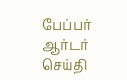பேப்பர் ஆர்டர் செய்தி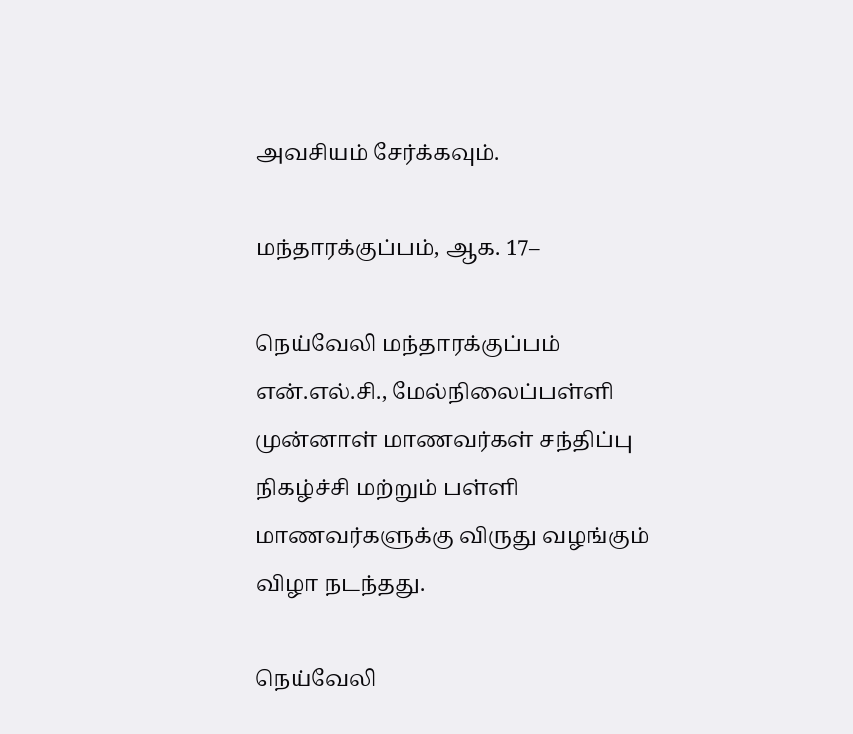அவசியம் சேர்க்கவும்.

மந்தாரக்குப்பம், ஆக. 17–

நெய்வேலி மந்தாரக்குப்பம் என்.எல்.சி., மேல்நிலைப்பள்ளி முன்னாள் மாணவர்கள் சந்திப்பு நிகழ்ச்சி மற்றும் பள்ளி மாணவர்களுக்கு விருது வழங்கும் விழா நடந்தது.

நெய்வேலி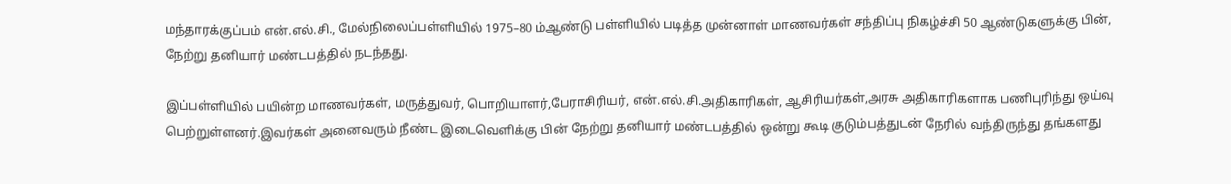மந்தாரக்குப்பம் என்.எல்.சி., மேல்நிலைப்பள்ளியில் 1975–80 ம்ஆண்டு பள்ளியில் படித்த முன்னாள் மாணவர்கள் சந்திப்பு நிகழ்ச்சி 50 ஆண்டுகளுக்கு பின், நேற்று தனியார் மண்டபத்தில் நடந்தது.

இப்பள்ளியில் பயின்ற மாணவர்கள், மருத்துவர், பொறியாளர்,பேராசிரியர், என்.எல்.சி.அதிகாரிகள், ஆசிரியர்கள்,அரசு அதிகாரிகளாக பணிபுரிந்து ஒய்வு பெற்றுள்ளனர்.இவர்கள் அனைவரும் நீண்ட இடைவெளிக்கு பின் நேற்று தனியார் மண்டபத்தில் ஒன்று கூடி குடும்பத்துடன் நேரில் வந்திருந்து தங்களது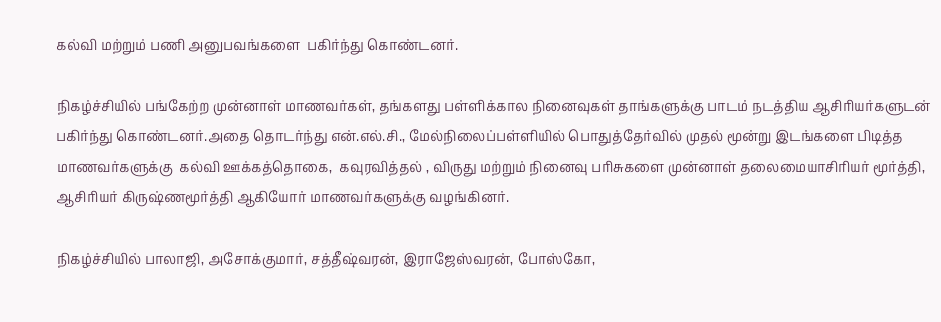கல்வி மற்றும் பணி அனுபவங்களை  பகிர்ந்து கொண்டனர்.

நிகழ்ச்சியில் பங்கேற்ற முன்னாள் மாணவர்கள், தங்களது பள்ளிக்கால நினைவுகள் தாங்களுக்கு பாடம் நடத்திய ஆசிரியர்களுடன் பகிர்ந்து கொண்டனர்.அதை தொடர்ந்து என்.எல்.சி., மேல்நிலைப்பள்ளியில் பொதுத்தேர்வில் முதல் மூன்று இடங்களை பிடித்த மாணவர்களுக்கு  கல்வி ஊக்கத்தொகை,  கவுரவித்தல் , விருது மற்றும் நினைவு பரிசுகளை முன்னாள் தலைமையாசிரியர் மூர்த்தி, ஆசிரியர் கிருஷ்ணமூர்த்தி ஆகியோர் மாணவர்களுக்கு வழங்கினர்.

நிகழ்ச்சியில் பாலாஜி, அசோக்குமார், சத்தீஷ்வரன், இராஜேஸ்வரன், போஸ்கோ,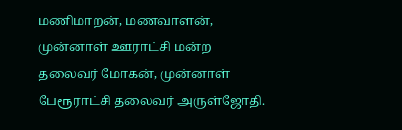மணிமாறன், மணவாளன், முன்னாள் ஊராட்சி மன்ற தலைவர் மோகன், முன்னாள் பேரூராட்சி தலைவர் அருள்ஜோதி.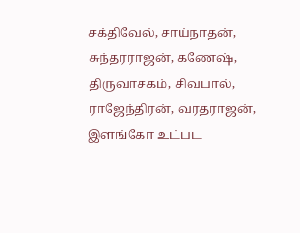சக்திவேல், சாய்நாதன், சுந்தரராஜன், கணேஷ், திருவாசகம், சிவபால், ராஜேந்திரன், வரதராஜன், இளங்கோ உட்பட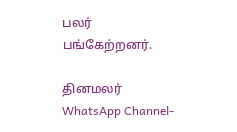பலர் பங்கேற்றனர்.

தினமலர் WhatsApp Channel-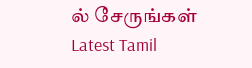ல் சேருங்கள்
Latest Tamil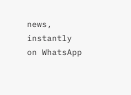news, instantly on WhatsApp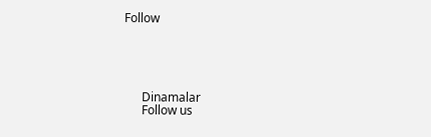Follow





      Dinamalar
      Follow us